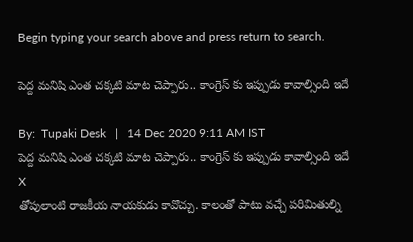Begin typing your search above and press return to search.

పెద్ద మనిషి ఎంత చక్కటి మాట చెప్పారు.. కాంగ్రెస్ కు ఇప్పుడు కావాల్సింది ఇదే

By:  Tupaki Desk   |   14 Dec 2020 9:11 AM IST
పెద్ద మనిషి ఎంత చక్కటి మాట చెప్పారు.. కాంగ్రెస్ కు ఇప్పుడు కావాల్సింది ఇదే
X
తోపులాంటి రాజకీయ నాయకుడు కావొచ్చు. కాలంతో పాటు వచ్చే పరిమితుల్ని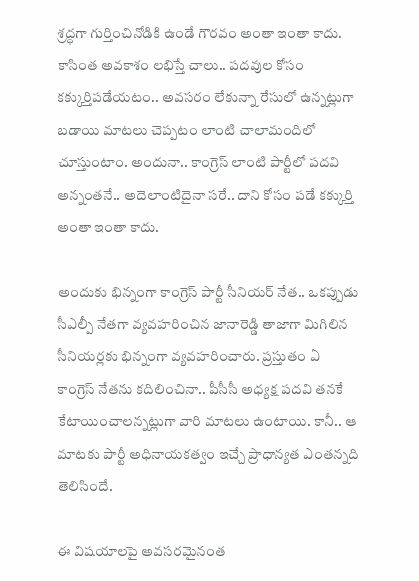శ్రద్ధగా గుర్తించినోడికి ఉండే గౌరవం అంతా ఇంతా కాదు. కాసింత అవకాశం లభిస్తే చాలు.. పదవుల కోసం కక్కుర్తిపడేయటం.. అవసరం లేకున్నా రేసులో ఉన్నట్లుగా బడాయి మాటలు చెప్పటం లాంటి చాలామందిలో చూస్తుంటాం. అందునా.. కాంగ్రెస్ లాంటి పార్టీలో పదవి అన్నంతనే.. అదెలాంటిదైనా సరే.. దాని కోసం పడే కక్కుర్తి అంతా ఇంతా కాదు.

అందుకు భిన్నంగా కాంగ్రెస్ పార్టీ సీనియర్ నేత.. ఒకప్పుడు సీఎల్పీ నేతగా వ్యవహరించిన జానారెడ్డి తాజాగా మిగిలిన సీనియర్లకు భిన్నంగా వ్యవహరించారు. ప్రస్తుతం ఏ కాంగ్రెస్ నేతను కదిలించినా.. పీసీసీ అధ్యక్ష పదవి తనకే కేటాయించాలన్నట్లుగా వారి మాటలు ఉంటాయి. కానీ.. ఆ మాటకు పార్టీ అధినాయకత్వం ఇచ్చే ప్రాధాన్యత ఎంతన్నది తెలిసిందే.

ఈ విషయాలపై అవసరమైనంత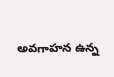అవగాహన ఉన్న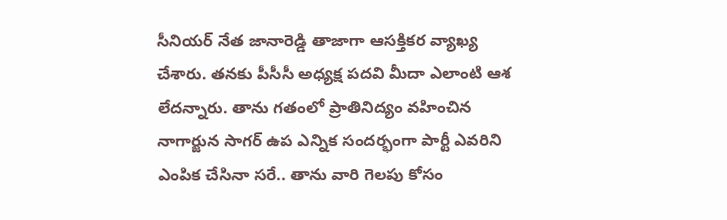సీనియర్ నేత జానారెడ్డి తాజాగా ఆసక్తికర వ్యాఖ్య చేశారు. తనకు పీసీసీ అధ్యక్ష పదవి మీదా ఎలాంటి ఆశ లేదన్నారు. తాను గతంలో ప్రాతినిద్యం వహించిన నాగార్జున సాగర్ ఉప ఎన్నిక సందర్భంగా పార్టీ ఎవరిని ఎంపిక చేసినా సరే.. తాను వారి గెలపు కోసం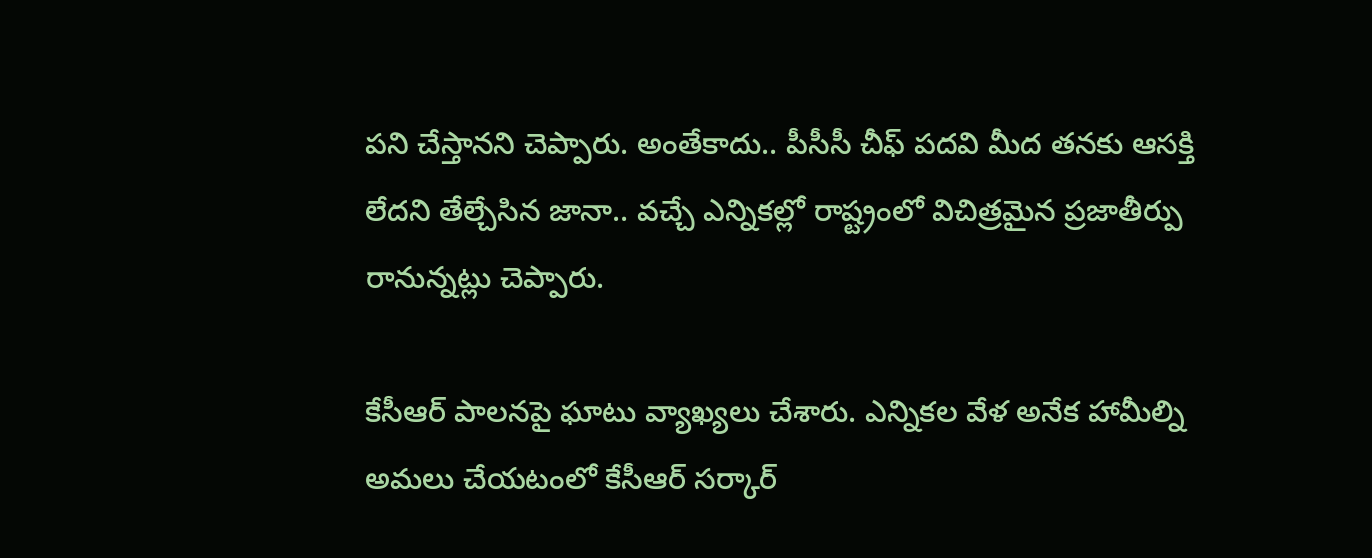పని చేస్తానని చెప్పారు. అంతేకాదు.. పీసీసీ చీఫ్ పదవి మీద తనకు ఆసక్తి లేదని తేల్చేసిన జానా.. వచ్చే ఎన్నికల్లో రాష్ట్రంలో విచిత్రమైన ప్రజాతీర్పు రానున్నట్లు చెప్పారు.

కేసీఆర్ పాలనపై ఘాటు వ్యాఖ్యలు చేశారు. ఎన్నికల వేళ అనేక హామీల్ని అమలు చేయటంలో కేసీఆర్ సర్కార్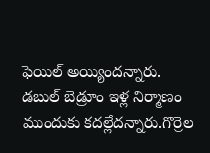ఫెయిల్ అయ్యిందన్నారు. డబుల్ బెడ్రూం ఇళ్ల నిర్మాణం ముందుకు కదల్లేదన్నారు.గొర్రెల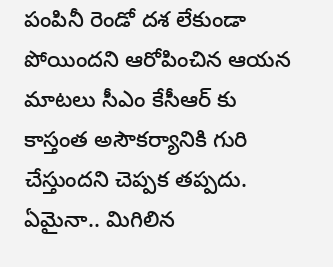పంపినీ రెండో దశ లేకుండా పోయిందని ఆరోపించిన ఆయన మాటలు సీఎం కేసీఆర్ కు కాస్తంత అసౌకర్యానికి గురి చేస్తుందని చెప్పక తప్పదు. ఏమైనా.. మిగిలిన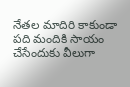నేతల మాదిరి కాకుండా పది మందికి సాయం చేసేందుకు వీలుగా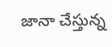జానా చేస్తున్న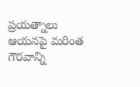ప్రయత్నాలు ఆయనపై మరింత గౌరవాన్ని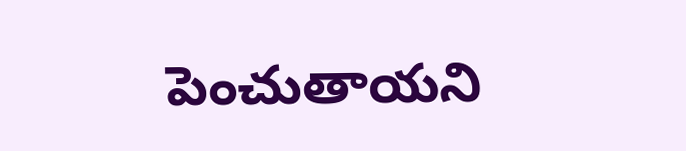పెంచుతాయని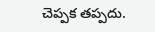చెప్పక తప్పదు.